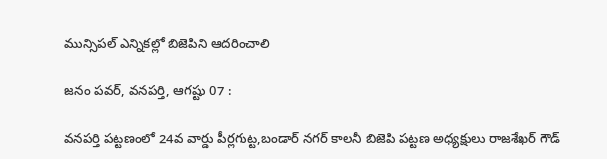మున్సిపల్ ఎన్నికల్లో బిజెపిని ఆదరించాలి

జనం పవర్, వనపర్తి, ఆగష్టు 07 :

వనపర్తి పట్టణంలో 24వ వార్డు పీర్లగుట్ట,బండార్ నగర్ కాలనీ బిజెపి పట్టణ అధ్యక్షులు రాజశేఖర్ గౌడ్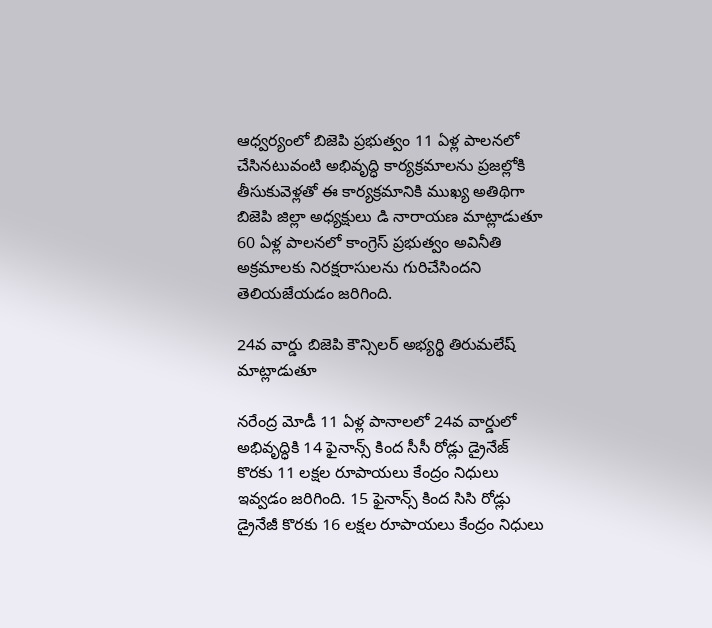ఆధ్వర్యంలో బిజెపి ప్రభుత్వం 11 ఏళ్ల పాలనలో చేసినటువంటి అభివృద్ధి కార్యక్రమాలను ప్రజల్లోకి తీసుకువెళ్లతో ఈ కార్యక్రమానికి ముఖ్య అతిథిగా బిజెపి జిల్లా అధ్యక్షులు డి నారాయణ మాట్లాడుతూ 60 ఏళ్ల పాలనలో కాంగ్రెస్ ప్రభుత్వం అవినీతి అక్రమాలకు నిరక్షరాసులను గురిచేసిందని తెలియజేయడం జరిగింది.

24వ వార్డు బిజెపి కౌన్సిలర్ అభ్యర్థి తిరుమలేష్ మాట్లాడుతూ

నరేంద్ర మోడీ 11 ఏళ్ల పానాలలో 24వ వార్డులో అభివృద్ధికి 14 ఫైనాన్స్ కింద సీసీ రోడ్లు డ్రైనేజ్ కొరకు 11 లక్షల రూపాయలు కేంద్రం నిధులు ఇవ్వడం జరిగింది. 15 ఫైనాన్స్ కింద సిసి రోడ్లు డ్రైనేజీ కొరకు 16 లక్షల రూపాయలు కేంద్రం నిధులు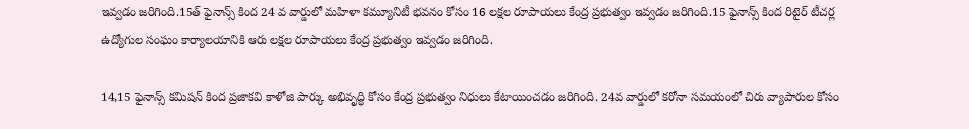ఇవ్వడం జరిగింది.15త్ ఫైనాన్స్ కింద 24 వ వార్డులో మహిళా కమ్యూనిటీ భవనం కోసం 16 లక్షల రూపాయలు కేంద్ర ప్రభుత్వం ఇవ్వడం జరిగింది.15 ఫైనాన్స్ కింద రిటైర్ టీచర్ల ఉద్యోగుల సంఘం కార్యాలయానికి ఆరు లక్షల రూపాయలు కేంద్ర ప్రభుత్వం ఇవ్వడం జరిగింది.

14,15 ఫైనాన్స్ కమిషన్ కింద ప్రజాకవి కాళోజి పార్కు అభివృద్ధి కోసం కేంద్ర ప్రభుత్వం నిధులు కేటాయించడం జరిగింది. 24వ వార్డులో కరోనా సమయంలో చిరు వ్యాపారుల కోసం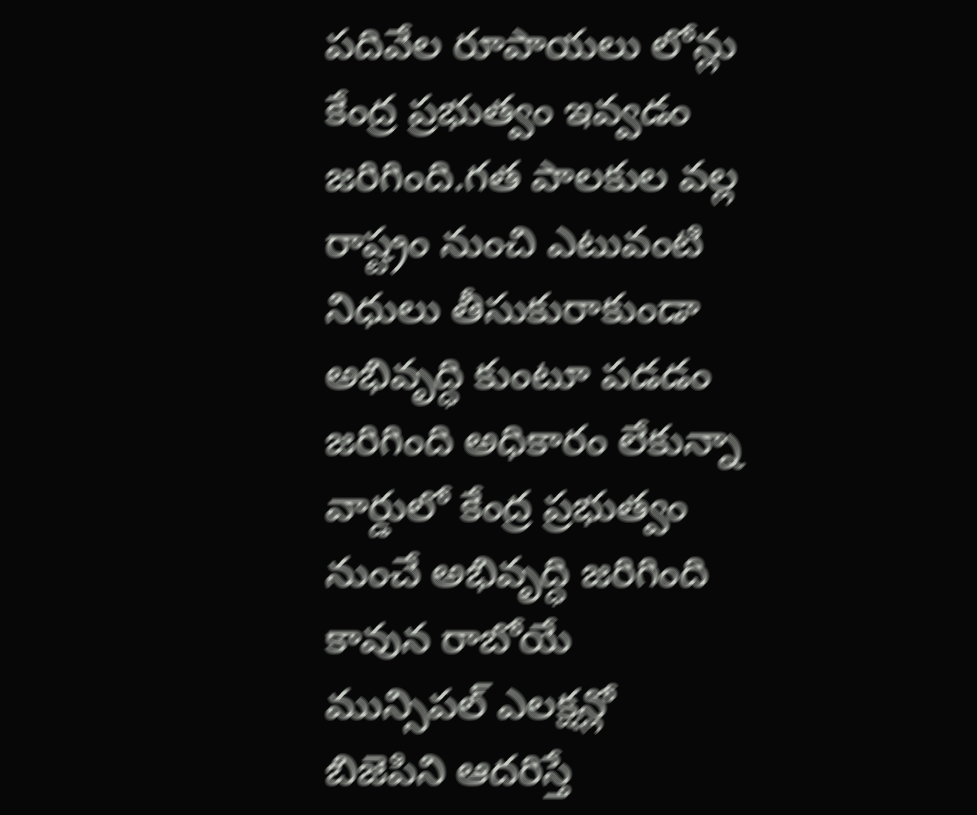పదివేల రూపాయలు లోన్లు కేంద్ర ప్రభుత్వం ఇవ్వడం జరిగింది.గత పాలకుల వల్ల రాష్ట్రం నుంచి ఎటువంటి నిధులు తీసుకురాకుండా అభివృద్ధి కుంటూ పడడం జరిగింది అధికారం లేకున్నా వార్డులో కేంద్ర ప్రభుత్వం నుంచే అభివృద్ధి జరిగింది కావున రాబోయే మున్సిపల్ ఎలక్షన్లో బిజెపిని ఆదరిస్తే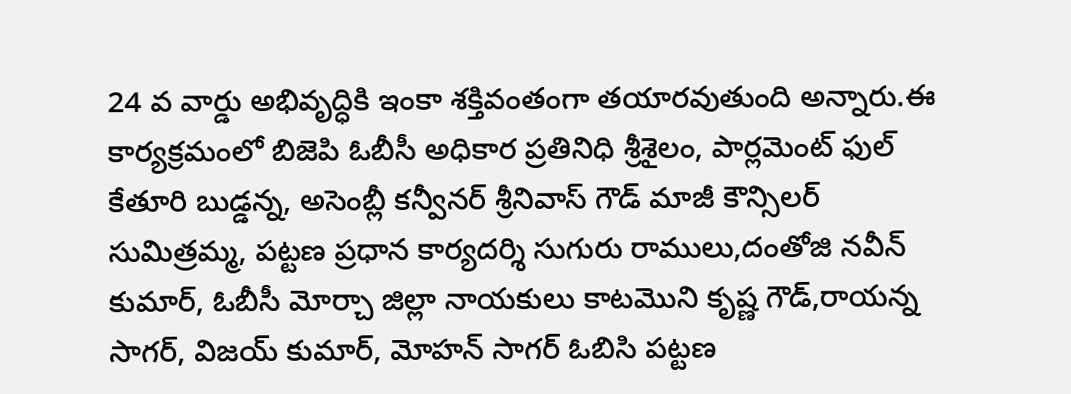24 వ వార్డు అభివృద్ధికి ఇంకా శక్తివంతంగా తయారవుతుంది అన్నారు.ఈ కార్యక్రమంలో బిజెపి ఓబీసీ అధికార ప్రతినిధి శ్రీశైలం, పార్లమెంట్ ఫుల్ కేతూరి బుడ్డన్న, అసెంబ్లీ కన్వీనర్ శ్రీనివాస్ గౌడ్ మాజీ కౌన్సిలర్ సుమిత్రమ్మ, పట్టణ ప్రధాన కార్యదర్శి సుగురు రాములు,దంతోజి నవీన్ కుమార్, ఓబీసీ మోర్చా జిల్లా నాయకులు కాటమొని కృష్ణ గౌడ్,రాయన్న సాగర్, విజయ్ కుమార్, మోహన్ సాగర్ ఓబిసి పట్టణ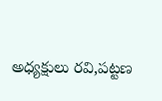అధ్యక్షులు రవి,పట్టణ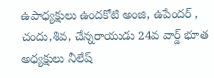ఉపాధ్యక్షులు ఉందకోటి అంజి, ఉపేందర్ , చందు,శివ, చేన్నరాయుడు 24వ వార్డ్ భూత అధ్యక్షులు నీలేష్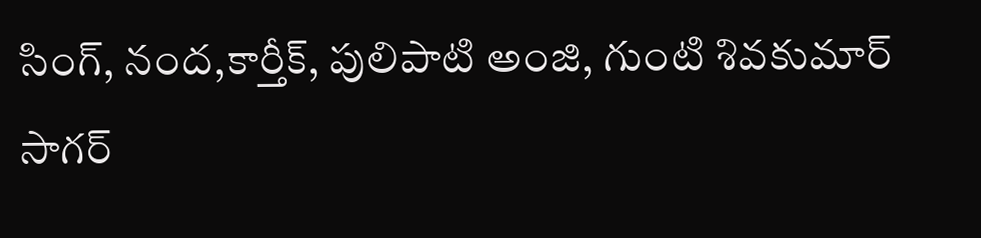సింగ్, నంద,కార్తీక్, పులిపాటి అంజి, గుంటి శివకుమార్ సాగర్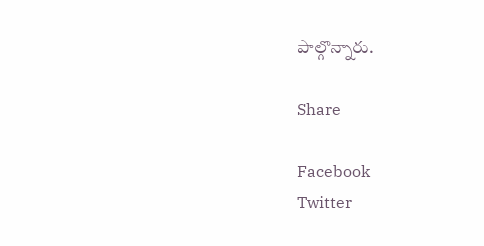పాల్గొన్నారు.

Share

Facebook
Twitter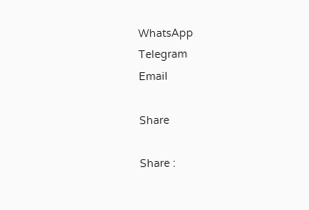WhatsApp
Telegram
Email

Share

Share :